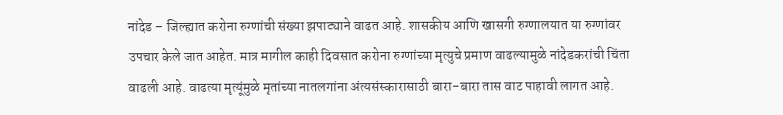नांदेड – जिल्ह्यात करोना रुग्णांची संख्या झपाट्याने वाढत आहे. शासकीय आणि खासगी रुग्णालयात या रुग्णांवर उपचार केले जात आहेत. मात्र मागील काही दिवसात करोना रुग्णांच्या मृत्युचे प्रमाण वाढल्यामुळे नांदेडकरांची चिंता वाढली आहे. वाढत्या मृत्यूंमुळे मृतांच्या नातलगांना अंत्यसंस्कारासाठी बारा-बारा तास वाट पाहावी लागत आहे.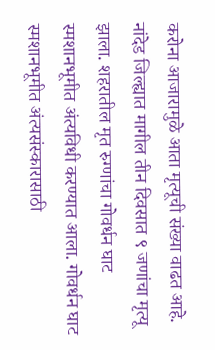करोना आजारामुळे आता मृत्यूची संख्या वाढत आहे. नांदेड जिल्ह्यात मागील तीन दिवसात ९ जणांचा मृत्यू झाला. शहरातील मृत रुग्णांचा गोवर्धन घाट स्मशानभूमीत अंत्यविधी करण्यात आला. गोवर्धन घाट स्मशानभूमीत अंत्यसंस्कारासाठी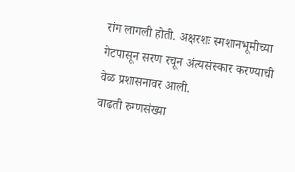रांग लागली होती. अक्षरशः स्मशानभूमीच्या गेटपासून सरण रचून अंत्यसंस्कार करण्याची वेळ प्रशासनावर आली.
वाढती रुग्णसंख्या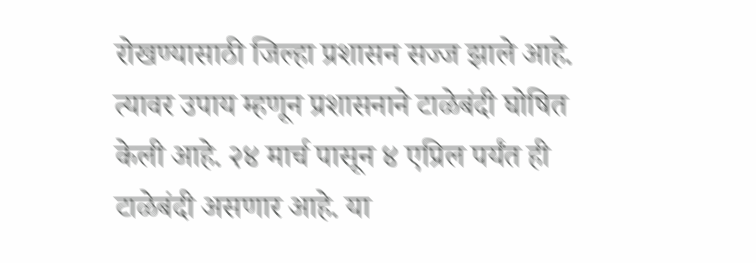रोखण्यासाठी जिल्हा प्रशासन सज्ज झाले आहे. त्यावर उपाय म्हणून प्रशासनाने टाळेबंदी घोषित केली आहे. २४ मार्च पासून ४ एप्रिल पर्यंत ही टाळेबंदी असणार आहे. या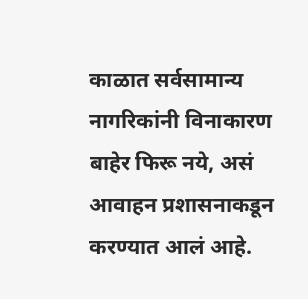काळात सर्वसामान्य नागरिकांनी विनाकारण बाहेर फिरू नये, असं आवाहन प्रशासनाकडून करण्यात आलं आहे.